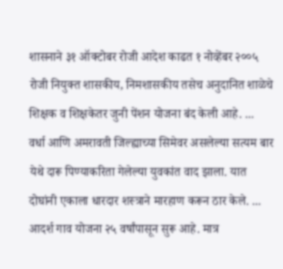शासनाने ३१ ऑक्टोबर रोजी आदेश काढत १ नोव्हेंबर २००५ रोजी नियुक्त शासकीय, निमशासकीय तसेच अनुदानित शाळेचे शिक्षक व शिक्षकेतर जुनी पेंशन योजना बंद केली आहे. ...
वर्धा आणि अमरावती जिल्ह्याच्या सिमेवर असलेल्या सत्यम बार येथे दारू पिण्याकरिता गेलेल्या युवकांत वाद झाला. यात दोघांनी एकाला धारदार शस्त्राने मारहाण करून ठार केले. ...
आदर्श गाव योजना २५ वर्षांपासून सुरू आहे. मात्र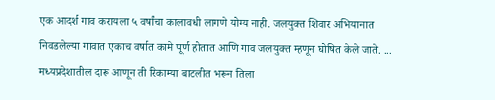एक आदर्श गाव करायला ५ वर्षांचा कालावधी लागणे योग्य नाही. जलयुक्त शिवार अभियानात निवडलेल्या गावात एकाच वर्षात कामे पूर्ण होतात आणि गाव जलयुक्त म्हणून घोषित केले जाते. ...
मध्यप्रदेशातील दारू आणून ती रिकाम्या बाटलीत भरून तिला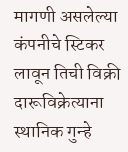मागणी असलेल्या कंपनीचे स्टिकर लावून तिची विक्री दारूविक्रेत्याना स्थानिक गुन्हे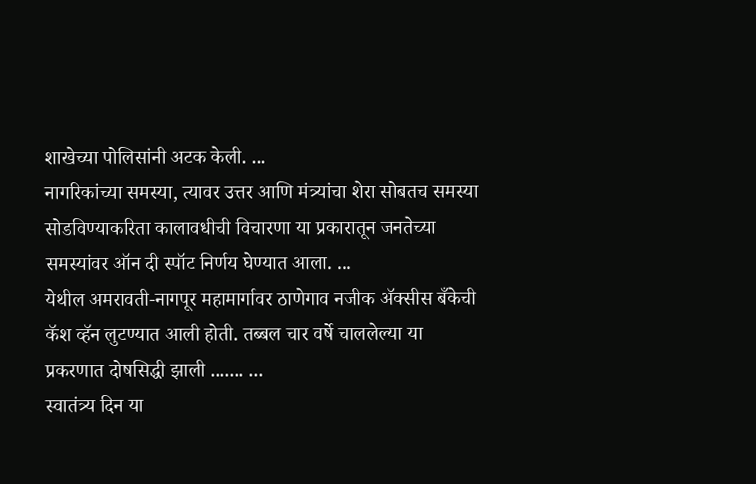शाखेच्या पोलिसांनी अटक केली. ...
नागरिकांच्या समस्या, त्यावर उत्तर आणि मंत्र्यांचा शेरा सोबतच समस्या सोडविण्याकरिता कालावधीची विचारणा या प्रकारातून जनतेच्या समस्यांवर ऑन दी स्पॉट निर्णय घेण्यात आला. ...
येथील अमरावती-नागपूर महामार्गावर ठाणेगाव नजीक ॲक्सीस बँकेची कॅश व्हॅन लुटण्यात आली होती. तब्बल चार वर्षे चाललेल्या या प्रकरणात दोषसिद्धी झाली ....... ...
स्वातंत्र्य दिन या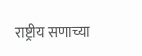राष्ट्रीय सणाच्या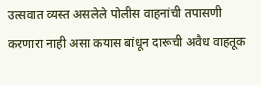उत्सवात व्यस्त असलेले पोलीस वाहनांची तपासणी करणारा नाही असा कयास बांधून दारूची अवैध वाहतूक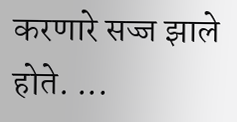करणारे सज्ज झाले होते. ...